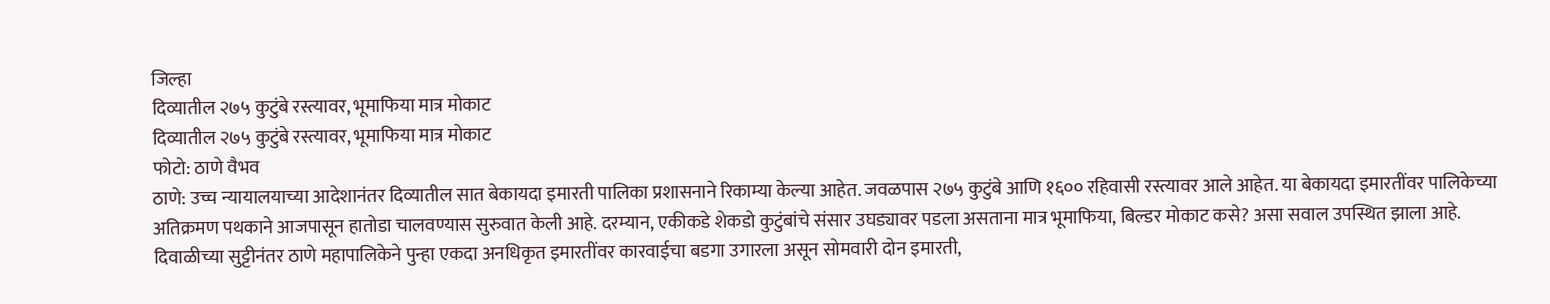जिल्हा
दिव्यातील २७५ कुटुंबे रस्त्यावर, भूमाफिया मात्र मोकाट
दिव्यातील २७५ कुटुंबे रस्त्यावर, भूमाफिया मात्र मोकाट
फोटो: ठाणे वैभव
ठाणे: उच्च न्यायालयाच्या आदेशानंतर दिव्यातील सात बेकायदा इमारती पालिका प्रशासनाने रिकाम्या केल्या आहेत. जवळपास २७५ कुटुंबे आणि १६०० रहिवासी रस्त्यावर आले आहेत. या बेकायदा इमारतींवर पालिकेच्या अतिक्रमण पथकाने आजपासून हातोडा चालवण्यास सुरुवात केली आहे. दरम्यान, एकीकडे शेकडो कुटुंबांचे संसार उघड्यावर पडला असताना मात्र भूमाफिया, बिल्डर मोकाट कसे? असा सवाल उपस्थित झाला आहे.
दिवाळीच्या सुट्टीनंतर ठाणे महापालिकेने पुन्हा एकदा अनधिकृत इमारतींवर कारवाईचा बडगा उगारला असून सोमवारी दोन इमारती,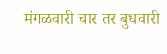मंगळवारी चार तर बुधवारी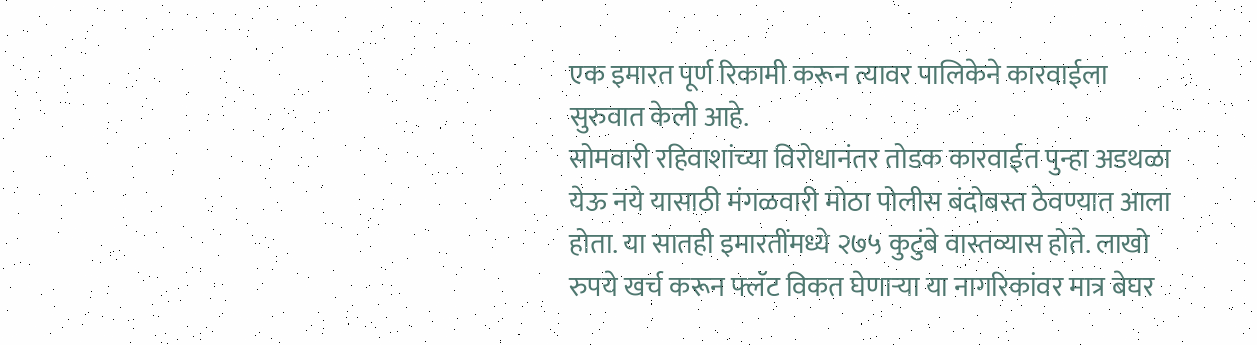एक इमारत पूर्ण रिकामी करून त्यावर पालिकेने कारवाईला सुरुवात केली आहे.
सोमवारी रहिवाशांच्या विरोधानंतर तोडक कारवाईत पुन्हा अडथळा येऊ नये यासाठी मंगळवारी मोठा पोलीस बंदोबस्त ठेवण्यात आला होता. या सातही इमारतींमध्ये २७५ कुटुंबे वास्तव्यास होते. लाखो रुपये खर्च करून फ्लॅट विकत घेणाऱ्या या नागरिकांवर मात्र बेघर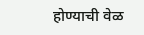होण्याची वेळ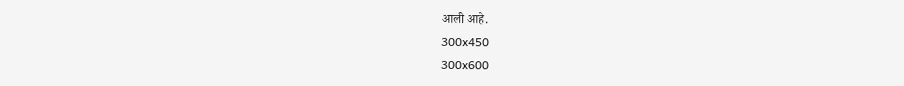आली आहे.
300x450
300x600